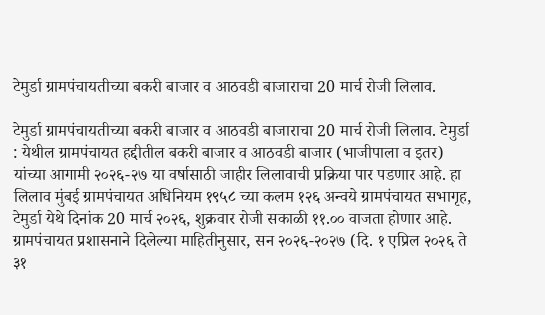टेमुर्डा ग्रामपंचायतीच्या बकरी बाजार व आठवडी बाजाराचा 20 मार्च रोजी लिलाव.

टेमुर्डा ग्रामपंचायतीच्या बकरी बाजार व आठवडी बाजाराचा 20 मार्च रोजी लिलाव. टेमुर्डा : येथील ग्रामपंचायत हद्दीतील बकरी बाजार व आठवडी बाजार (भाजीपाला व इतर) यांच्या आगामी २०२६-२७ या वर्षासाठी जाहीर लिलावाची प्रक्रिया पार पडणार आहे. हा लिलाव मुंबई ग्रामपंचायत अधिनियम १९५८ च्या कलम १२६ अन्वये ग्रामपंचायत सभागृह, टेमुर्डा येथे दिनांक 20 मार्च २०२६, शुक्रवार रोजी सकाळी ११.०० वाजता होणार आहे. ग्रामपंचायत प्रशासनाने दिलेल्या माहितीनुसार, सन २०२६-२०२७ (दि. १ एप्रिल २०२६ ते ३१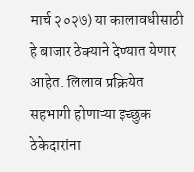मार्च २०२७) या कालावधीसाठी हे बाजार ठेक्याने देण्यात येणार आहेत. लिलाव प्रक्रियेत सहभागी होणाऱ्या इच्छुक ठेकेदारांना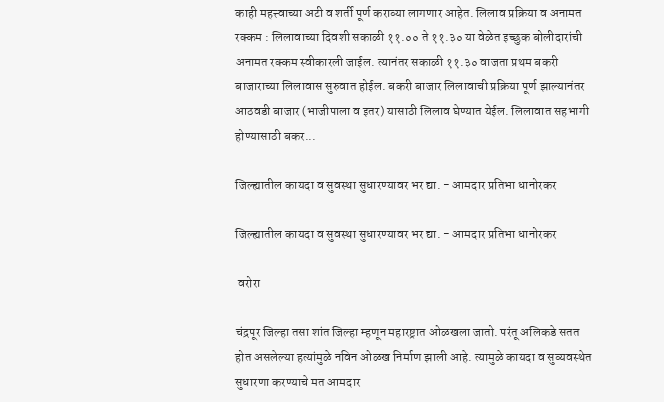काही महत्त्वाच्या अटी व शर्ती पूर्ण कराव्या लागणार आहेत. लिलाव प्रक्रिया व अनामत रक्कम : लिलावाच्या दिवशी सकाळी ११.०० ते ११.३० या वेळेत इच्छुक बोलीदारांची अनामत रक्कम स्वीकारली जाईल. त्यानंतर सकाळी ११.३० वाजता प्रथम बकरी बाजाराच्या लिलावास सुरुवात होईल. बकरी बाजार लिलावाची प्रक्रिया पूर्ण झाल्यानंतर आठवडी बाजार (भाजीपाला व इतर) यासाठी लिलाव घेण्यात येईल. लिलावात सहभागी होण्यासाठी बकर...

जिल्ह्यातील कायदा व सुवस्था सुधारण्यावर भर द्या. - आमदार प्रतिभा धानोरकर

जिल्ह्यातील कायदा व सुवस्था सुधारण्यावर भर द्या. - आमदार प्रतिभा धानोरकर

 वरोरा

चंद्रपूर जिल्हा तसा शांत जिल्हा म्हणून महारष्ट्रात ओळखला जातो. परंतू अलिकडे सतत होत असलेल्या हत्यांमुळे नविन ओळख निर्माण झाली आहे. त्यामुळे कायदा व सुव्यवस्थेत सुधारणा करण्याचे मत आमदार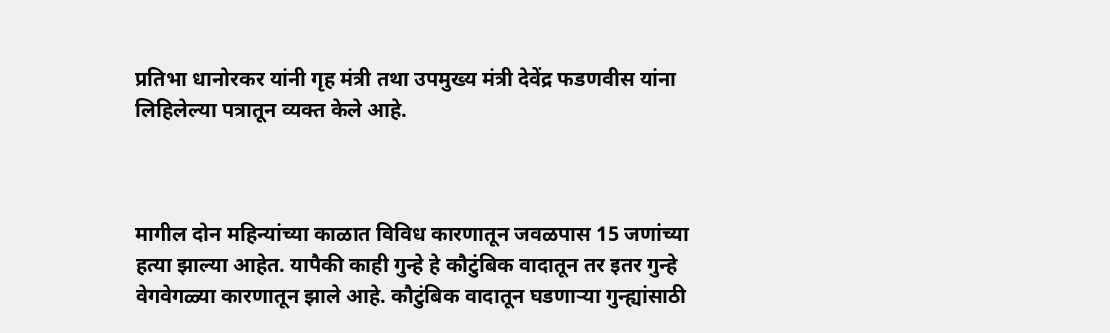प्रतिभा धानोरकर यांनी गृह मंत्री तथा उपमुख्य मंत्री देवेंद्र फडणवीस यांना लिहिलेल्या पत्रातून व्यक्त केले आहे.



मागील दोन महिन्यांच्या काळात विविध कारणातून जवळपास 15 जणांच्या हत्या झाल्या आहेत. यापैकी काही गुन्हे हे कौटुंबिक वादातून तर इतर गुन्हे वेगवेगळ्या कारणातून झाले आहे. कौटुंबिक वादातून घडणाऱ्या गुन्ह्यांसाठी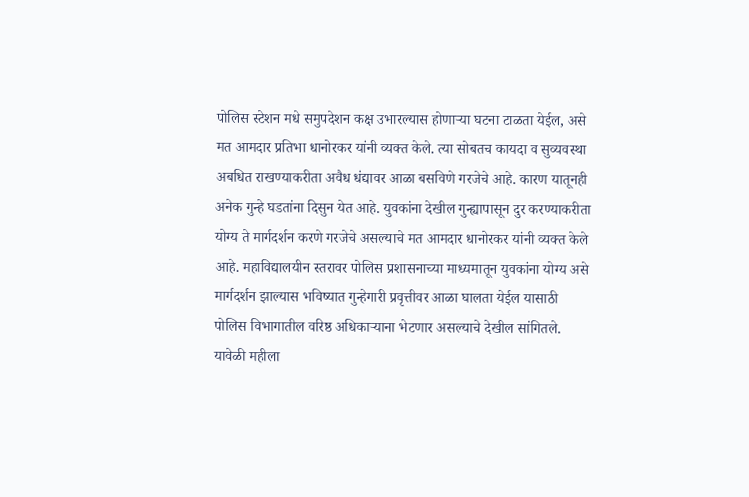पोलिस स्टेशन मधे समुपदेशन कक्ष उभारल्यास होणाऱ्या घटना टाळता येईल, असे मत आमदार प्रतिभा धानोरकर यांनी व्यक्त केले. त्या सोबतच कायदा व सुव्यवस्था अबधित राखण्याकरीता अवैध धंद्यावर आळा बसविणे गरजेचे आहे. कारण यातूनही अनेक गुन्हे घडतांना दिसुन येत आहे. युवकांना देखील गुन्ह्यापासून दुर करण्याकरीता योग्य ते मार्गदर्शन करणे गरजेचे असल्याचे मत आमदार धानोरकर यांनी व्यक्त केले आहे. महाविद्यालयीन स्तरावर पोलिस प्रशासनाच्या माध्यमातून युवकांना योग्य असे मार्गदर्शन झाल्यास भविष्यात गुन्हेगारी प्रवृत्तीवर आळा घालता येईल यासाठी पोलिस विभागातील वरिष्ठ अधिकाऱ्याना भेटणार असल्याचे देखील सांगितले. यावेळी महीला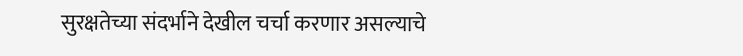सुरक्षतेच्या संदर्भाने देखील चर्चा करणार असल्याचे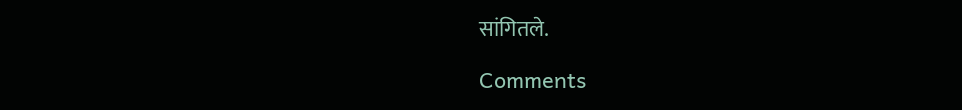सांगितले.

Comments